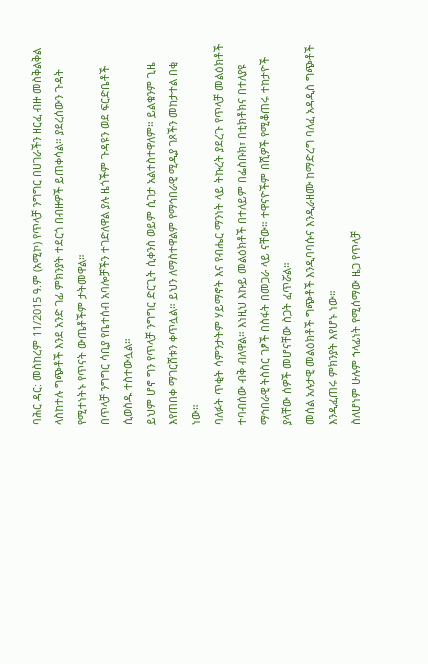ባሕር ዳር: መስከረም 11/2015 ዓ.ም (አሚኮ) የጥላቻ ንግግር በሀገራችን ዘርፈ ብዙ መስቅልቅል ላስከተሉ ግጭቶች እንደ አንድ ገፊ ምክንያት ተደርጎ በብዙዎች ይጠቀሳል። ያደረሰውን ጉዳት የሚተነትኑ የጥናት ውጤቶችም ታትመዋል።
በጥላቻ ንግግር ሳቢያ የቤተሰብ አባሎቻችን ተገድለዋል ያሉ ዜጎችም ጉዳዩን ወደ ፍርድቤቶች ሲወስዱ ተስተውሏል።
ይህም ሆኖ ግን የጥላቻ ንግግር ድርጊት ሲቀንስ ወይም ሲገታ አልተስተዋለም። ይልቁንም ጊዜ እየጠበቀ ማገርሸቱን ቀጥሏል። ይህን ለማስተዋልም የማኅበራዊ ሚዲያ ገጾችን መከታተል በቂ ነው።
ባለፉት ጥቂት ሳምንታትም ሃይማኖት እና የብሔር ማንነት ላይ ትኩረት ያደረጉ የጥላቻ መልዕክቶች ተባብሰው ብቅ ብለዋል። እነዚህ እኩይ መልዕክቶች በተለይም በፌስቡክ፣ በቲክቶክና በተለያዩ ማኅበራዊ ትስስር ገፆች በስፋት በመጋራ ላይ ናቸው። ተዋናዮችም በሺዎች የሚቆጠሩ ተከታዮች ያላቸው ሰዎች መሆናቸው ስጋት ፈጥሯል።
መሰል አሉታዊ መልዕክቶች ግጭቶች እንዲባባሱና እንዲራዘሙ ከማድረግ ባለፈ አዳዲስ ግጭቶች እንዲፈጠሩ ምክንያት እየሆኑ ነው።
ስለሆነም ሁሉም ኀላፊነት የሚሰማው ዜጋ የጥላቻ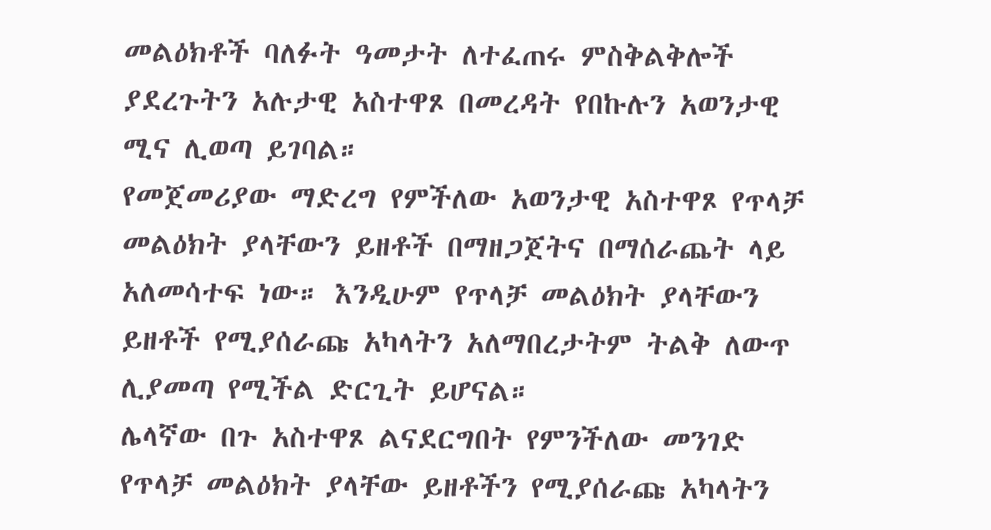መልዕክቶች ባለፉት ዓመታት ለተፈጠሩ ምስቅልቅሎች ያደረጉትን አሉታዊ አስተዋጾ በመረዳት የበኩሉን አወንታዊ ሚና ሊወጣ ይገባል።
የመጀመሪያው ማድረግ የምችለው አወንታዊ አስተዋጾ የጥላቻ መልዕክት ያላቸውን ይዘቶች በማዘጋጀትና በማሰራጨት ላይ አለመሳተፍ ነው። እንዲሁም የጥላቻ መልዕክት ያላቸውን ይዘቶች የሚያሰራጩ አካላትን አለማበረታትም ትልቅ ለውጥ ሊያመጣ የሚችል ድርጊት ይሆናል።
ሌላኛው በጉ አስተዋጾ ልናደርግበት የምንችለው መንገድ የጥላቻ መልዕክት ያላቸው ይዘቶችን የሚያሰራጩ አካላትን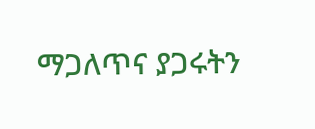ማጋለጥና ያጋሩትን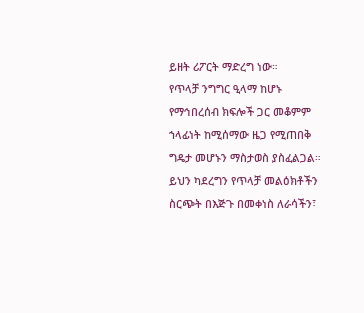ይዘት ሪፖርት ማድረግ ነው።
የጥላቻ ንግግር ዒላማ ከሆኑ የማኅበረሰብ ክፍሎች ጋር መቆምም ኀላፊነት ከሚሰማው ዜጋ የሚጠበቅ ግዴታ መሆኑን ማስታወስ ያስፈልጋል።
ይህን ካደረግን የጥላቻ መልዕክቶችን ስርጭት በእጅጉ በመቀነስ ለራሳችን፣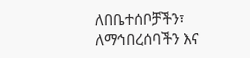ለበቤተሰቦቻችን፣ ለማኅበረሰባችን እና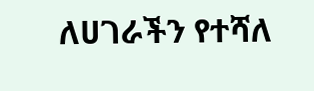ለሀገራችን የተሻለ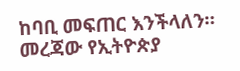ከባቢ መፍጠር እንችላለን። መረጃው የኢትዮጵያ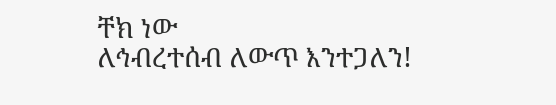ቸክ ነው
ለኅብረተሰብ ለውጥ እንተጋለን!